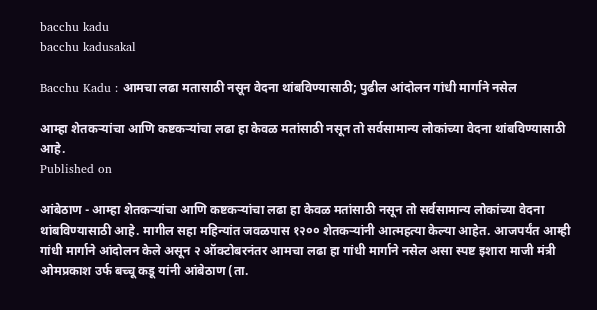bacchu kadu
bacchu kadusakal

Bacchu Kadu : आमचा लढा मतासाठी नसून वेदना थांबविण्यासाठी; पुढील आंदोलन गांधी मार्गाने नसेल

आम्हा शेतकऱ्यांचा आणि कष्टकऱ्यांचा लढा हा केवळ मतांसाठी नसून तो सर्वसामान्य लोकांच्या वेदना थांबविण्यासाठी आहे.
Published on

आंबेठाण - आम्हा शेतकऱ्यांचा आणि कष्टकऱ्यांचा लढा हा केवळ मतांसाठी नसून तो सर्वसामान्य लोकांच्या वेदना थांबविण्यासाठी आहे. मागील सहा महिन्यांत जवळपास १२०० शेतकऱ्यांनी आत्महत्या केल्या आहेत. आजपर्यंत आम्ही गांधी मार्गाने आंदोलन केले असून २ ऑक्टोबरनंतर आमचा लढा हा गांधी मार्गाने नसेल असा स्पष्ट इशारा माजी मंत्री ओमप्रकाश उर्फ बच्चू कडू यांनी आंबेठाण (ता.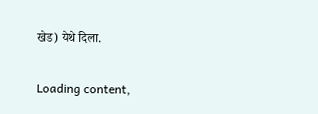खेड) येथे दिला.

Loading content,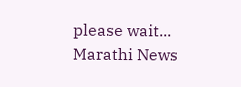please wait...
Marathi News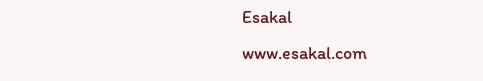Esakal
www.esakal.com